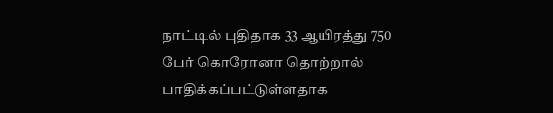நாட்டில் புதிதாக 33 ஆயிரத்து 750 பேர் கொரோனா தொற்றால் பாதிக்கப்பட்டுள்ளதாக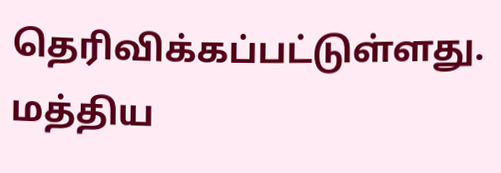தெரிவிக்கப்பட்டுள்ளது. மத்திய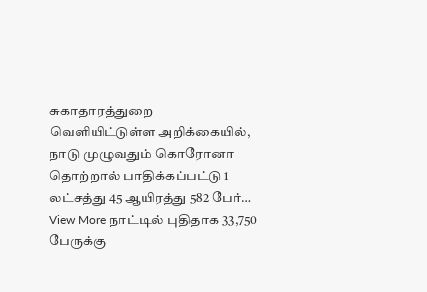சுகாதாரத்துறை வெளியிட்டுள்ள அறிக்கையில், நாடு முழுவதும் கொரோனா தொற்றால் பாதிக்கப்பட்டு 1 லட்சத்து 45 ஆயிரத்து 582 பேர்…
View More நாட்டில் புதிதாக 33,750 பேருக்கு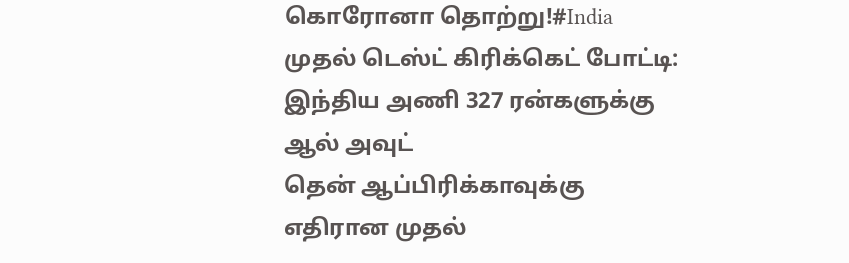கொரோனா தொற்று!#India
முதல் டெஸ்ட் கிரிக்கெட் போட்டி: இந்திய அணி 327 ரன்களுக்கு ஆல் அவுட்
தென் ஆப்பிரிக்காவுக்கு எதிரான முதல்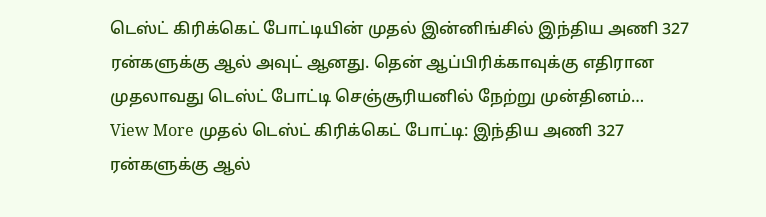டெஸ்ட் கிரிக்கெட் போட்டியின் முதல் இன்னிங்சில் இந்திய அணி 327 ரன்களுக்கு ஆல் அவுட் ஆனது. தென் ஆப்பிரிக்காவுக்கு எதிரான முதலாவது டெஸ்ட் போட்டி செஞ்சூரியனில் நேற்று முன்தினம்…
View More முதல் டெஸ்ட் கிரிக்கெட் போட்டி: இந்திய அணி 327 ரன்களுக்கு ஆல்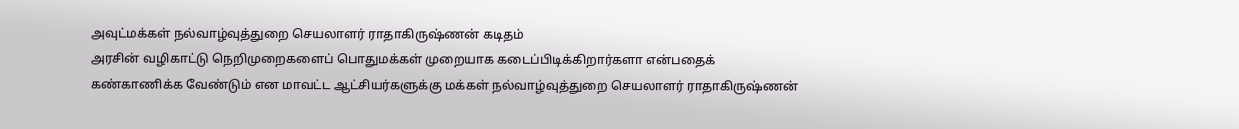அவுட்மக்கள் நல்வாழ்வுத்துறை செயலாளர் ராதாகிருஷ்ணன் கடிதம்
அரசின் வழிகாட்டு நெறிமுறைகளைப் பொதுமக்கள் முறையாக கடைப்பிடிக்கிறார்களா என்பதைக் கண்காணிக்க வேண்டும் என மாவட்ட ஆட்சியர்களுக்கு மக்கள் நல்வாழ்வுத்துறை செயலாளர் ராதாகிருஷ்ணன்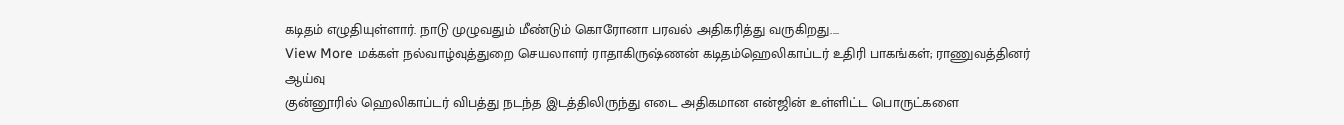கடிதம் எழுதியுள்ளார். நாடு முழுவதும் மீண்டும் கொரோனா பரவல் அதிகரித்து வருகிறது.…
View More மக்கள் நல்வாழ்வுத்துறை செயலாளர் ராதாகிருஷ்ணன் கடிதம்ஹெலிகாப்டர் உதிரி பாகங்கள்; ராணுவத்தினர் ஆய்வு
குன்னூரில் ஹெலிகாப்டர் விபத்து நடந்த இடத்திலிருந்து எடை அதிகமான என்ஜின் உள்ளிட்ட பொருட்களை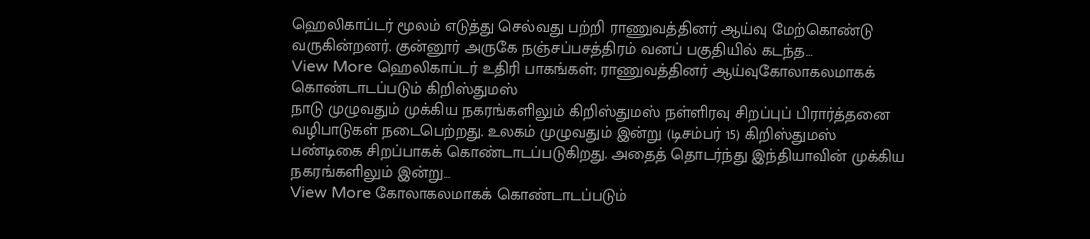ஹெலிகாப்டர் மூலம் எடுத்து செல்வது பற்றி ராணுவத்தினர் ஆய்வு மேற்கொண்டு வருகின்றனர். குன்னூர் அருகே நஞ்சப்பசத்திரம் வனப் பகுதியில் கடந்த…
View More ஹெலிகாப்டர் உதிரி பாகங்கள்; ராணுவத்தினர் ஆய்வுகோலாகலமாகக் கொண்டாடப்படும் கிறிஸ்துமஸ்
நாடு முழுவதும் முக்கிய நகரங்களிலும் கிறிஸ்துமஸ் நள்ளிரவு சிறப்புப் பிரார்த்தனை வழிபாடுகள் நடைபெற்றது. உலகம் முழுவதும் இன்று (டிசம்பர் 15) கிறிஸ்துமஸ் பண்டிகை சிறப்பாகக் கொண்டாடப்படுகிறது. அதைத் தொடர்ந்து இந்தியாவின் முக்கிய நகரங்களிலும் இன்று…
View More கோலாகலமாகக் கொண்டாடப்படும்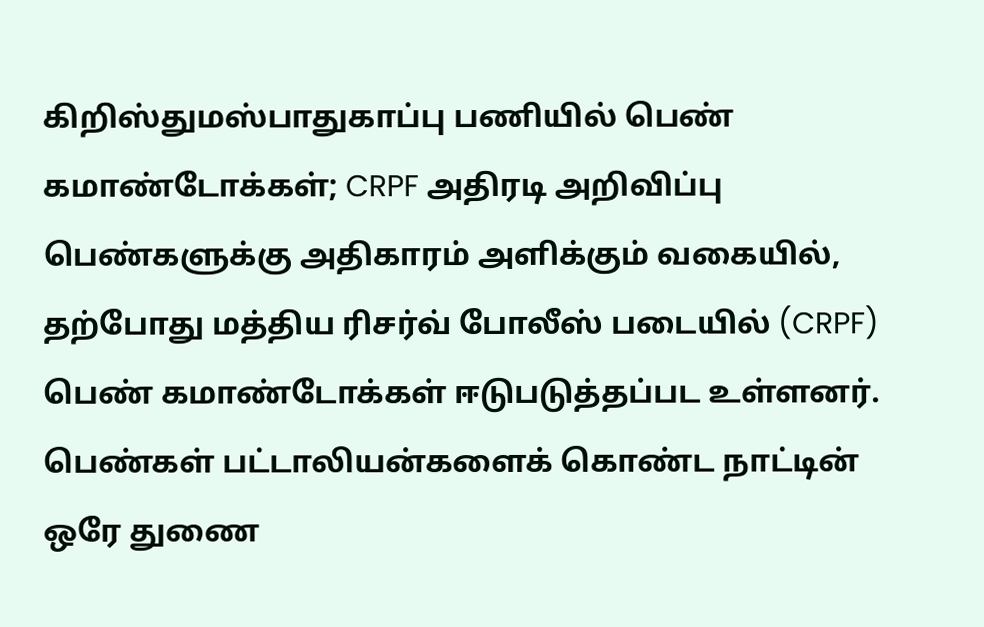கிறிஸ்துமஸ்பாதுகாப்பு பணியில் பெண் கமாண்டோக்கள்; CRPF அதிரடி அறிவிப்பு
பெண்களுக்கு அதிகாரம் அளிக்கும் வகையில், தற்போது மத்திய ரிசர்வ் போலீஸ் படையில் (CRPF) பெண் கமாண்டோக்கள் ஈடுபடுத்தப்பட உள்ளனர். பெண்கள் பட்டாலியன்களைக் கொண்ட நாட்டின் ஒரே துணை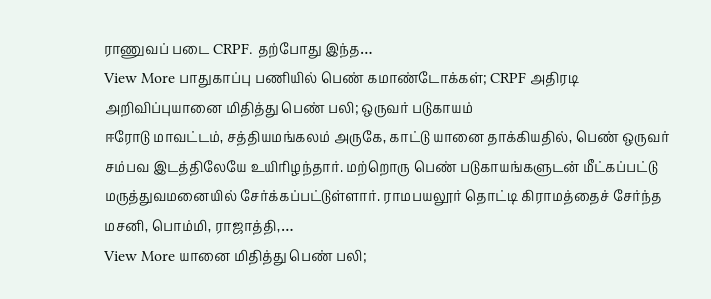ராணுவப் படை CRPF. தற்போது இந்த…
View More பாதுகாப்பு பணியில் பெண் கமாண்டோக்கள்; CRPF அதிரடி அறிவிப்புயானை மிதித்து பெண் பலி; ஒருவர் படுகாயம்
ஈரோடு மாவட்டம், சத்தியமங்கலம் அருகே, காட்டு யானை தாக்கியதில், பெண் ஒருவர் சம்பவ இடத்திலேயே உயிரிழந்தார். மற்றொரு பெண் படுகாயங்களுடன் மீட்கப்பட்டு மருத்துவமனையில் சேர்க்கப்பட்டுள்ளார். ராமபயலூர் தொட்டி கிராமத்தைச் சேர்ந்த மசனி, பொம்மி, ராஜாத்தி,…
View More யானை மிதித்து பெண் பலி;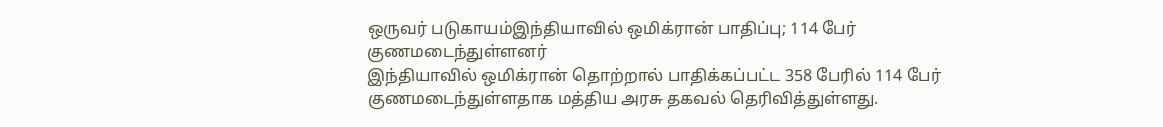ஒருவர் படுகாயம்இந்தியாவில் ஒமிக்ரான் பாதிப்பு; 114 பேர் குணமடைந்துள்ளனர்
இந்தியாவில் ஒமிக்ரான் தொற்றால் பாதிக்கப்பட்ட 358 பேரில் 114 பேர் குணமடைந்துள்ளதாக மத்திய அரசு தகவல் தெரிவித்துள்ளது.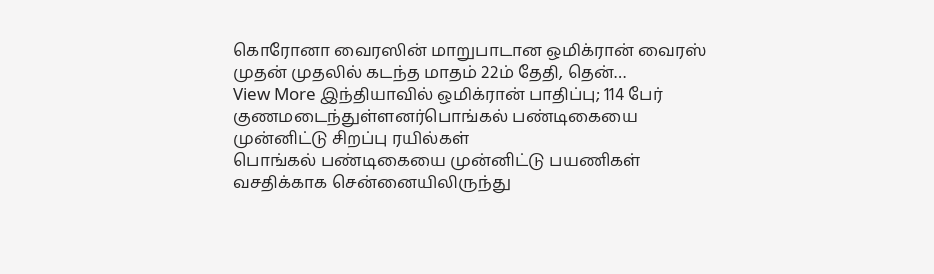கொரோனா வைரஸின் மாறுபாடான ஒமிக்ரான் வைரஸ் முதன் முதலில் கடந்த மாதம் 22ம் தேதி, தென்…
View More இந்தியாவில் ஒமிக்ரான் பாதிப்பு; 114 பேர் குணமடைந்துள்ளனர்பொங்கல் பண்டிகையை முன்னிட்டு சிறப்பு ரயில்கள்
பொங்கல் பண்டிகையை முன்னிட்டு பயணிகள் வசதிக்காக சென்னையிலிருந்து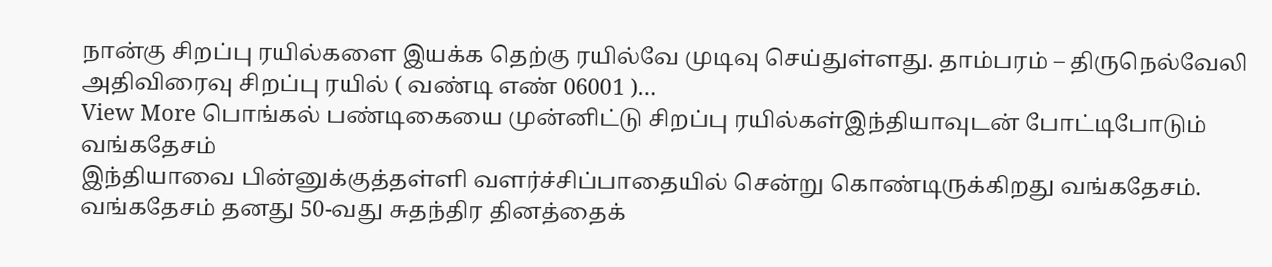நான்கு சிறப்பு ரயில்களை இயக்க தெற்கு ரயில்வே முடிவு செய்துள்ளது. தாம்பரம் – திருநெல்வேலி அதிவிரைவு சிறப்பு ரயில் ( வண்டி எண் 06001 )…
View More பொங்கல் பண்டிகையை முன்னிட்டு சிறப்பு ரயில்கள்இந்தியாவுடன் போட்டிபோடும் வங்கதேசம்
இந்தியாவை பின்னுக்குத்தள்ளி வளர்ச்சிப்பாதையில் சென்று கொண்டிருக்கிறது வங்கதேசம். வங்கதேசம் தனது 50-வது சுதந்திர தினத்தைக்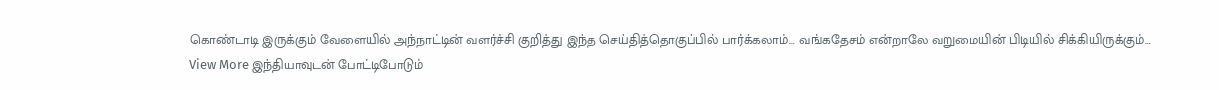கொண்டாடி இருக்கும் வேளையில் அந்நாட்டின் வளர்ச்சி குறித்து இந்த செய்தித்தொகுப்பில் பார்க்கலாம்… வங்கதேசம் என்றாலே வறுமையின் பிடியில் சிக்கியிருக்கும்…
View More இந்தியாவுடன் போட்டிபோடும்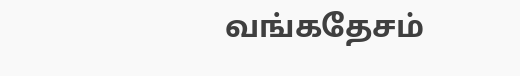வங்கதேசம்